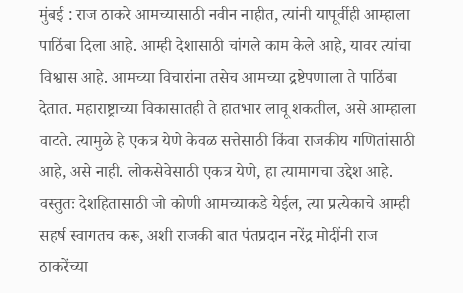मुंबई : राज ठाकरे आमच्यासाठी नवीन नाहीत, त्यांनी यापूर्वीही आम्हाला पाठिंबा दिला आहे. आम्ही देशासाठी चांगले काम केले आहे, यावर त्यांचा विश्वास आहे. आमच्या विचारांना तसेच आमच्या द्रष्टेपणाला ते पाठिंबा देतात. महाराष्ट्राच्या विकासातही ते हातभार लावू शकतील, असे आम्हाला वाटते. त्यामुळे हे एकत्र येणे केवळ सत्तेसाठी किंवा राजकीय गणितांसाठी आहे, असे नाही. लोकसेवेसाठी एकत्र येणे, हा त्यामागचा उद्देश आहे. वस्तुतः देशहितासाठी जो कोणी आमच्याकडे येईल, त्या प्रत्येकाचे आम्ही सहर्ष स्वागतच करू, अशी राजकी बात पंतप्रदान नरेंद्र मोदींनी राज ठाकरेंच्या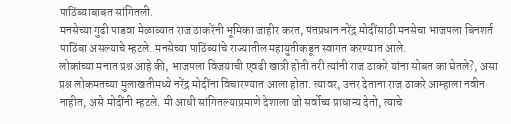पाठिंब्याबाबत सांगितली.
मनसेच्या गुढी पाडवा मेळाव्यात राज ठाकरेंनी भूमिका जाहीर करत, पंतप्रधान नरेंद्र मोदींसाठी मनसेचा भाजपला बिनशर्त पाठिंबा असल्याचे म्हटले. मनसेच्या पाठिंब्यांचे राज्यातील महायुतीकडून स्वागत करण्यात आले.
लोकांच्या मनात प्रश्न आहे की, भाजपला विजयाची एवढी खात्री होती तरी त्यांनी राज ठाकरे यांना सोबत का घेतले?, असा प्रश्न लोकमतच्या मुलाखतीमध्ये नरेंद्र मोदींना विचारण्यात आला होता. त्यावर, उत्तर देताना राज ठाकरे आम्हाला नवीन नाहीत, असे मोदींनी म्हटले. मी आधी सांगितल्याप्रमाणे देशाला जो सर्वोच्य प्राधान्य देतो, त्याचे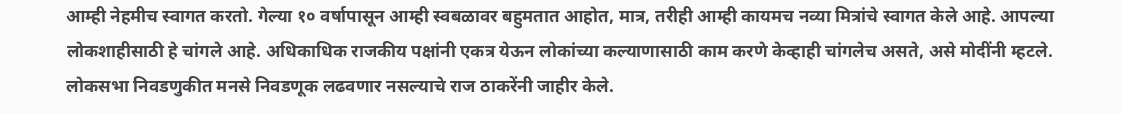आम्ही नेहमीच स्वागत करतो. गेल्या १० वर्षापासून आम्ही स्वबळावर बहुमतात आहोत, मात्र, तरीही आम्ही कायमच नव्या मित्रांचे स्वागत केले आहे. आपल्या लोकशाहीसाठी हे चांगले आहे. अधिकाधिक राजकीय पक्षांनी एकत्र येऊन लोकांच्या कल्याणासाठी काम करणे केव्हाही चांगलेच असते, असे मोदींनी म्हटले.
लोकसभा निवडणुकीत मनसे निवडणूक लढवणार नसल्याचे राज ठाकरेंनी जाहीर केले.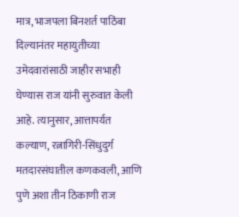मात्र, भाजपला बिनशर्त पाठिंबा दिल्यानंतर महायुतीच्या उमेदवारांसाठी जाहीर सभाही घेण्यास राज यांनी सुरुवात केली आहे. त्यानुसार, आत्तापर्यत कल्याण, रत्नागिरी-सिंधुदुर्ग मतदारसंघातील कणकवली, आणि पुणे अशा तीन ठिकाणी राज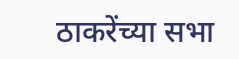ठाकरेंच्या सभा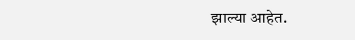झाल्या आहेत.